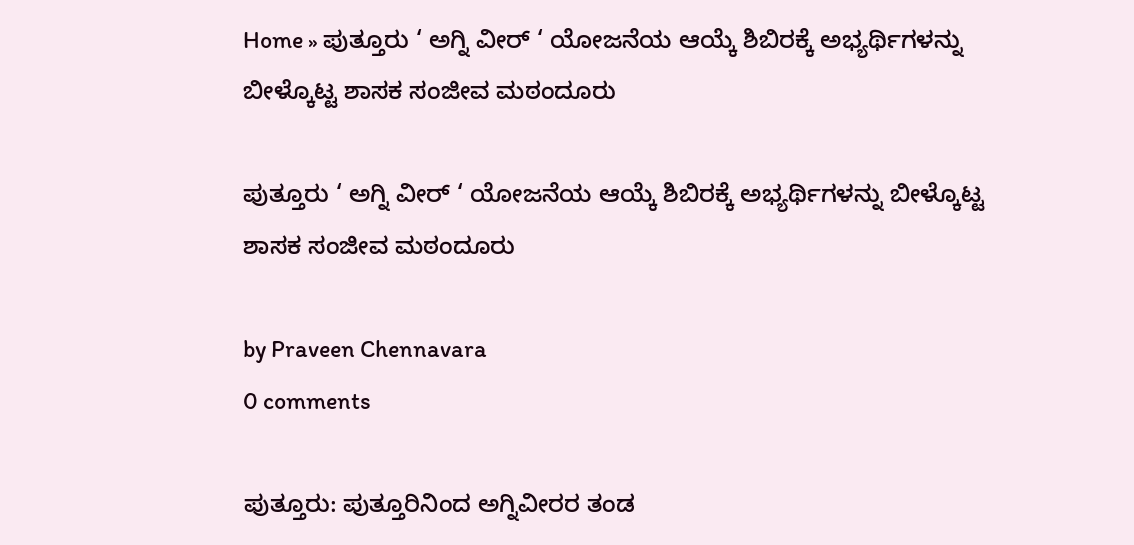Home » ಪುತ್ತೂರು ‘ ಅಗ್ನಿ ವೀರ್ ‘ ಯೋಜನೆಯ ಆಯ್ಕೆ ಶಿಬಿರಕ್ಕೆ ಅಭ್ಯರ್ಥಿಗಳನ್ನು ಬೀಳ್ಕೊಟ್ಟ ಶಾಸಕ ಸಂಜೀವ ಮಠಂದೂರು

ಪುತ್ತೂರು ‘ ಅಗ್ನಿ ವೀರ್ ‘ ಯೋಜನೆಯ ಆಯ್ಕೆ ಶಿಬಿರಕ್ಕೆ ಅಭ್ಯರ್ಥಿಗಳನ್ನು ಬೀಳ್ಕೊಟ್ಟ ಶಾಸಕ ಸಂಜೀವ ಮಠಂದೂರು

by Praveen Chennavara
0 comments

ಪುತ್ತೂರು: ಪುತ್ತೂರಿನಿಂದ ಅಗ್ನಿವೀರರ ತಂಡ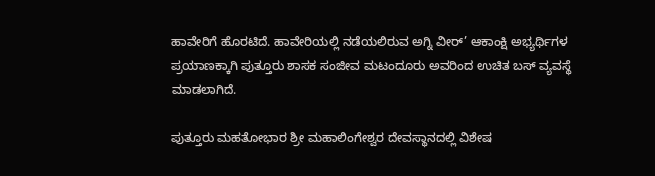ಹಾವೇರಿಗೆ ಹೊರಟಿದೆ. ಹಾವೇರಿಯಲ್ಲಿ ನಡೆಯಲಿರುವ ಅಗ್ನಿ ವೀರ್’ ಆಕಾಂಕ್ಷಿ ಅಭ್ಯರ್ಥಿಗಳ ಪ್ರಯಾಣಕ್ಕಾಗಿ ಪುತ್ತೂರು ಶಾಸಕ ಸಂಜೀವ ಮಟಂದೂರು ಅವರಿಂದ ಉಚಿತ ಬಸ್ ವ್ಯವಸ್ಥೆ ಮಾಡಲಾಗಿದೆ.

ಪುತ್ತೂರು ಮಹತೋಭಾರ ಶ್ರೀ ಮಹಾಲಿಂಗೇಶ್ವರ ದೇವಸ್ಥಾನದಲ್ಲಿ ವಿಶೇಷ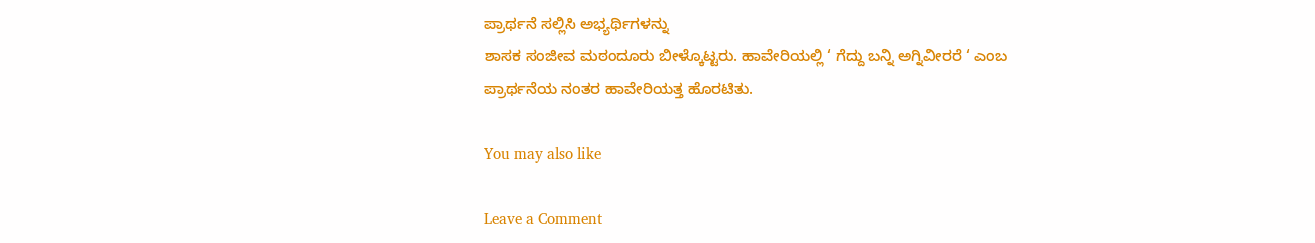ಪ್ರಾರ್ಥನೆ ಸಲ್ಲಿಸಿ ಅಭ್ಯರ್ಥಿಗಳನ್ನು
ಶಾಸಕ ಸಂಜೀವ ಮಠಂದೂರು ಬೀಳ್ಕೊಟ್ಟರು. ಹಾವೇರಿಯಲ್ಲಿ ‘ ಗೆದ್ದು ಬನ್ನಿ ಅಗ್ನಿವೀರರೆ ‘ ಎಂಬ ಪ್ರಾರ್ಥನೆಯ ನಂತರ ಹಾವೇರಿಯತ್ತ ಹೊರಟಿತು.

You may also like

Leave a Comment